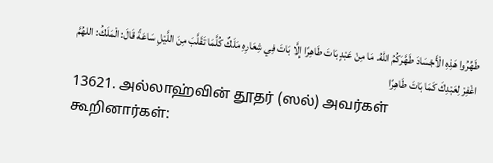طَهِّرُوا هَذِهِ الْأَجْسَادَ طَهَّرَكُمُ اللهُ. مَا مِنْ عَبْدٍ بَاتَ طَاهِرًا إِلَّا بَاتَ فِي شِعَارِهِ مَلَكٌ كُلَّمَا تَقَلَّبَ مِنَ اللَّيْلِ سَاعَةً قَالَ: الْمَلَكُ: اللهُمَّ اغْفِرْ لِعَبْدِكَ كَمَا بَاتَ طَاهِرًا
13621. அல்லாஹ்வின் தூதர் (ஸல்) அவர்கள் கூறினார்கள்: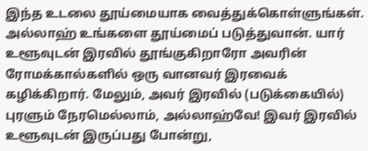இந்த உடலை தூய்மையாக வைத்துக்கொள்ளுங்கள். அல்லாஹ் உங்களை தூய்மைப் படுத்துவான். யார் உளூவுடன் இரவில் தூங்குகிறாரோ அவரின் ரோமக்கால்களில் ஒரு வானவர் இரவைக் கழிக்கிறார். மேலும், அவர் இரவில் (படுக்கையில்) புரளும் நேரமெல்லாம், அல்லாஹ்வே! இவர் இரவில் உளூவுடன் இருப்பது போன்று,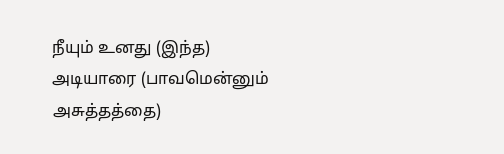நீயும் உனது (இந்த) அடியாரை (பாவமென்னும் அசுத்தத்தை)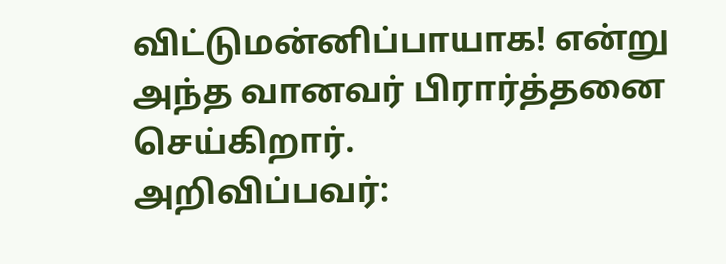விட்டுமன்னிப்பாயாக! என்று அந்த வானவர் பிரார்த்தனை செய்கிறார்.
அறிவிப்பவர்: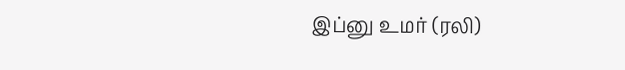இப்னு உமர் (ரலி)